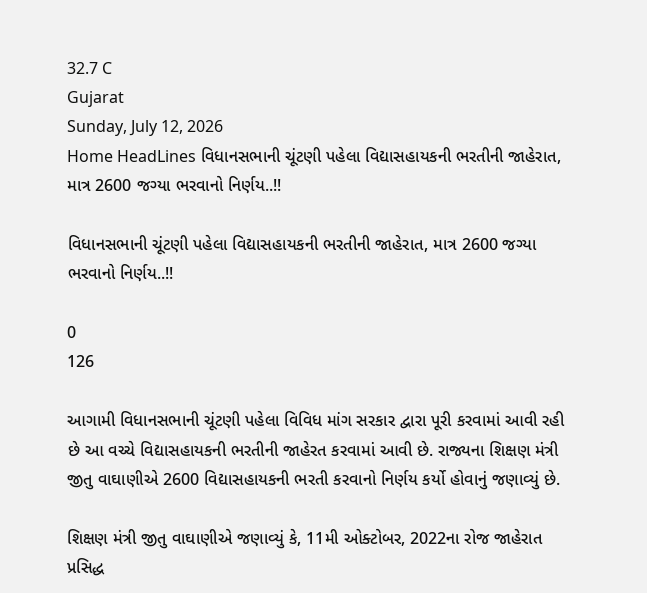32.7 C
Gujarat
Sunday, July 12, 2026
Home HeadLines વિધાનસભાની ચૂંટણી પહેલા વિદ્યાસહાયકની ભરતીની જાહેરાત, માત્ર 2600 જગ્યા ભરવાનો નિર્ણય..!!

વિધાનસભાની ચૂંટણી પહેલા વિદ્યાસહાયકની ભરતીની જાહેરાત, માત્ર 2600 જગ્યા ભરવાનો નિર્ણય..!!

0
126

આગામી વિધાનસભાની ચૂંટણી પહેલા વિવિધ માંગ સરકાર દ્વારા પૂરી કરવામાં આવી રહી છે આ વચ્ચે વિદ્યાસહાયકની ભરતીની જાહેરત કરવામાં આવી છે. રાજ્યના શિક્ષણ મંત્રી જીતુ વાઘાણીએ 2600 વિદ્યાસહાયકની ભરતી કરવાનો નિર્ણય કર્યો હોવાનું જણાવ્યું છે.

શિક્ષણ મંત્રી જીતુ વાઘાણીએ જણાવ્યું કે, 11મી ઓક્ટોબર, 2022ના રોજ જાહેરાત પ્રસિદ્ધ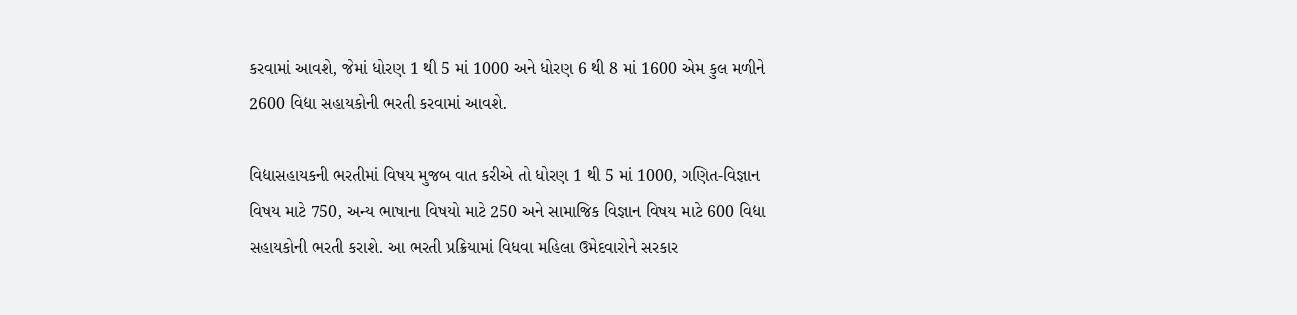કરવામાં આવશે, જેમાં ધોરણ 1 થી 5 માં 1000 અને ધોરણ 6 થી 8 માં 1600 એમ કુલ મળીને 2600 વિદ્યા સહાયકોની ભરતી કરવામાં આવશે.

વિદ્યાસહાયકની ભરતીમાં વિષય મુજબ વાત કરીએ તો ધોરણ 1 થી 5 માં 1000, ગણિત-વિજ્ઞાન વિષય માટે 750, અન્ય ભાષાના વિષયો માટે 250 અને સામાજિક વિજ્ઞાન વિષય માટે 600 વિદ્યા સહાયકોની ભરતી કરાશે. આ ભરતી પ્રક્રિયામાં વિધવા મહિલા ઉમેદવારોને સરકાર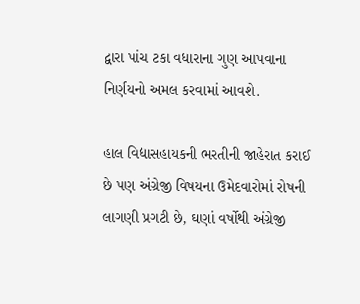દ્વારા પાંચ ટકા વધારાના ગુણ આપવાના નિર્ણયનો અમલ કરવામાં આવશે.

હાલ વિદ્યાસહાયકની ભરતીની જાહેરાત કરાઈ છે પણ અંગ્રેજી વિષયના ઉમેદવારોમાં રોષની લાગણી પ્રગટી છે, ઘણાં વર્ષોથી અંગ્રેજી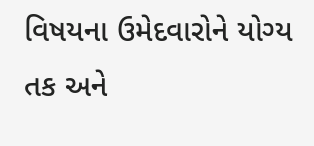વિષયના ઉમેદવારોને યોગ્ય તક અને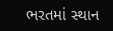ભરતમાં સ્થાન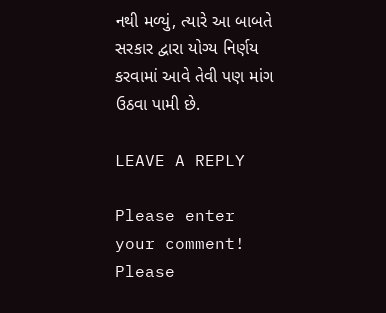નથી મળ્યું, ત્યારે આ બાબતે સરકાર દ્વારા યોગ્ય નિર્ણય કરવામાં આવે તેવી પણ માંગ ઉઠવા પામી છે.

LEAVE A REPLY

Please enter your comment!
Please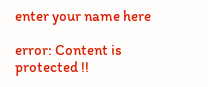enter your name here

error: Content is protected !!